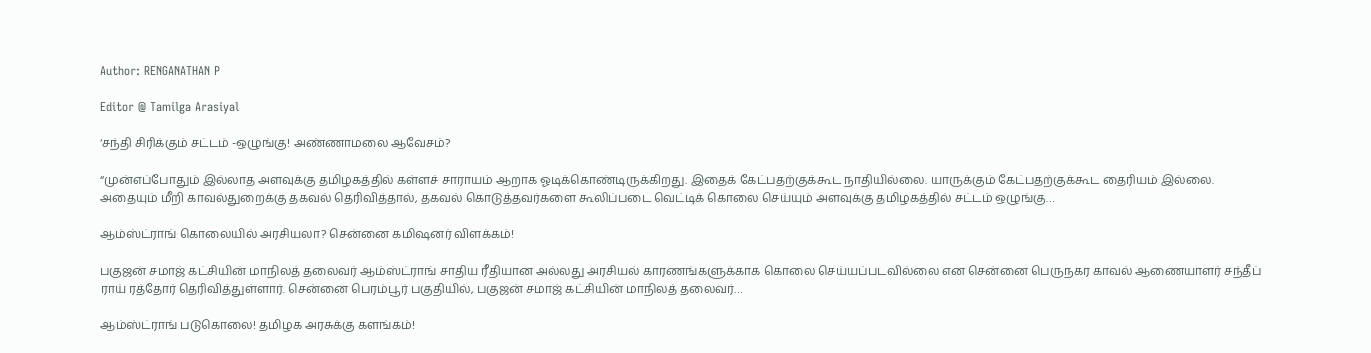Author: RENGANATHAN P

Editor @ Tamilga Arasiyal

‘சந்தி சிரிக்கும் சட்டம் -ஒழுங்கு! அண்ணாமலை ஆவேசம்?

“முன்எப்போதும் இல்லாத அளவுக்கு தமிழகத்தில் கள்ளச் சாராயம் ஆறாக ஓடிக்கொண்டிருக்கிறது. இதைக் கேட்பதற்குக்கூட நாதியில்லை. யாருக்கும் கேட்பதற்குக்கூட தைரியம் இல்லை. அதையும் மீறி காவல்துறைக்கு தகவல் தெரிவித்தால், தகவல் கொடுத்தவர்களை கூலிப்படை வெட்டிக் கொலை செய்யும் அளவுக்கு தமிழகத்தில் சட்டம் ஒழுங்கு…

ஆம்ஸ்ட்ராங் கொலையில் அரசியலா? சென்னை கமிஷனர் விளக்கம்!

பகுஜன் சமாஜ் கட்சியின் மாநிலத் தலைவர் ஆம்ஸ்ட்ராங் சாதிய ரீதியான அல்லது அரசியல் காரணங்களுக்காக கொலை செய்யப்படவில்லை என சென்னை பெருநகர காவல் ஆணையாளர் சந்தீப் ராய் ரத்தோர் தெரிவித்துள்ளார். சென்னை பெரம்பூர் பகுதியில், பகுஜன் சமாஜ் கட்சியின் மாநிலத் தலைவர்…

ஆம்ஸ்ட்ராங் படுகொலை! தமிழக அரசுக்கு களங்கம்!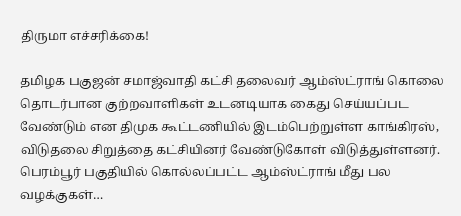திருமா எச்சரிக்கை!

தமிழக பகுஜன் சமாஜ்வாதி கட்சி தலைவர் ஆம்ஸ்ட்ராங் கொலை தொடர்பான குற்றவாளிகள் உடனடியாக கைது செய்யப்பட வேண்டும் என திமுக கூட்டணியில் இடம்பெற்றுள்ள காங்கிரஸ், விடுதலை சிறுத்தை கட்சியினர் வேண்டுகோள் விடுத்துள்ளனர். பெரம்பூர் பகுதியில் கொல்லப்பட்ட ஆம்ஸ்ட்ராங் மீது பல வழக்குகள்…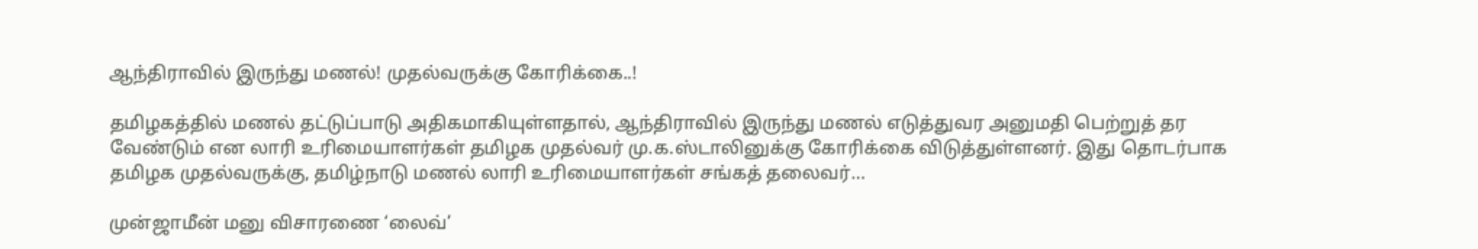ஆந்திராவில் இருந்து மணல்! முதல்வருக்கு கோரிக்கை..!

தமிழகத்தில் மணல் தட்டுப்பாடு அதிகமாகியுள்ளதால், ஆந்திராவில் இருந்து மணல் எடுத்துவர அனுமதி பெற்றுத் தர வேண்டும் என லாரி உரிமையாளர்கள் தமிழக முதல்வர் மு.க.ஸ்டாலினுக்கு கோரிக்கை விடுத்துள்ளனர். இது தொடர்பாக தமிழக முதல்வருக்கு, தமிழ்நாடு மணல் லாரி உரிமையாளர்கள் சங்கத் தலைவர்…

முன்ஜாமீன் மனு விசாரணை ‘லைவ்’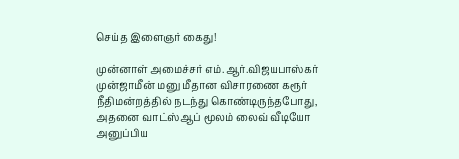செய்த இளைஞர் கைது!

முன்னாள் அமைச்சர் எம்.ஆர்.விஜயபாஸ்கர் முன்ஜாமீன் மனு மீதான விசாரணை கரூர் நீதிமன்றத்தில் நடந்து கொண்டிருந்தபோது, அதனை வாட்ஸ்ஆப் மூலம் லைவ் வீடியோ அனுப்பிய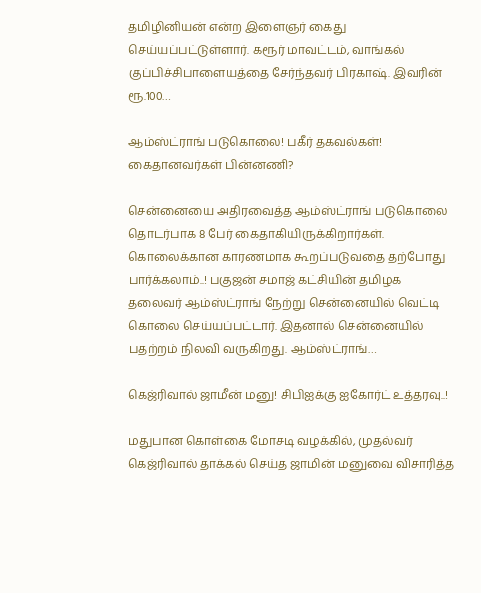தமிழினியன் என்ற இளைஞர் கைது செய்யப்பட்டுள்ளார். கரூர் மாவட்டம், வாங்கல் குப்பிச்சிபாளையத்தை சேர்ந்தவர் பிரகாஷ். இவரின் ரூ.100…

ஆம்ஸ்ட்ராங் படுகொலை! பகீர் தகவல்கள்! கைதானவர்கள் பின்னணி?

சென்னையை அதிரவைத்த ஆம்ஸ்ட்ராங் படுகொலை தொடர்பாக 8 பேர் கைதாகியிருக்கிறார்கள். கொலைக்கான காரணமாக கூறப்படுவதை தற்போது பார்க்கலாம்..! பகுஜன் சமாஜ் கட்சியின் தமிழக தலைவர் ஆம்ஸ்ட்ராங் நேற்று சென்னையில் வெட்டி கொலை செய்யப்பட்டார். இதனால் சென்னையில் பதற்றம் நிலவி வருகிறது. ஆம்ஸ்ட்ராங்…

கெஜ்ரிவால் ஜாமீன் மனு! சிபிஐக்கு ஐகோர்ட் உத்தரவு..!

மதுபான கொள்கை மோசடி வழக்கில், முதல்வர் கெஜ்ரிவால் தாக்கல் செய்த ஜாமின் மனுவை விசாரித்த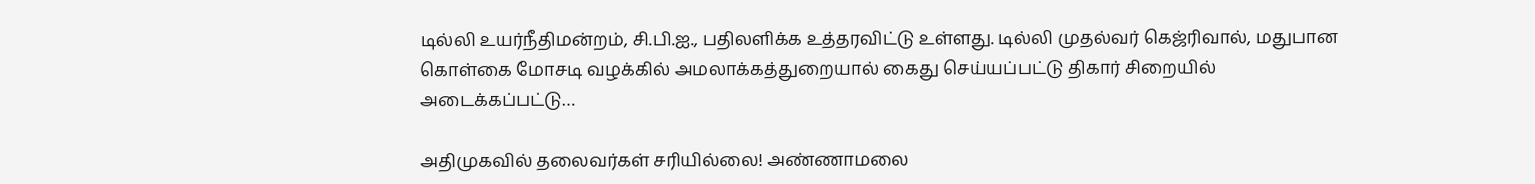டில்லி உயர்நீதிமன்றம், சி.பி.ஐ., பதிலளிக்க உத்தரவிட்டு உள்ளது. டில்லி முதல்வர் கெஜ்ரிவால், மதுபான கொள்கை மோசடி வழக்கில் அமலாக்கத்துறையால் கைது செய்யப்பட்டு திகார் சிறையில் அடைக்கப்பட்டு…

அதிமுகவில் தலைவர்கள் சரியில்லை! அண்ணாமலை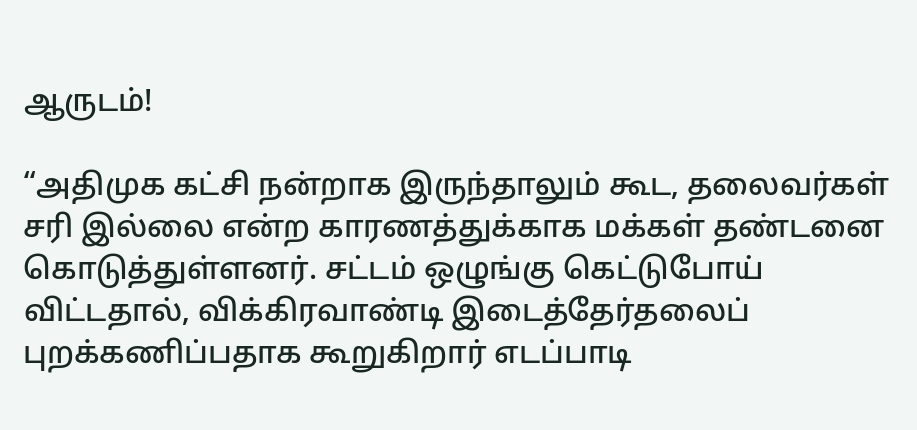ஆருடம்!

“அதிமுக கட்சி நன்றாக இருந்தாலும் கூட, தலைவர்கள் சரி இல்லை என்ற காரணத்துக்காக மக்கள் தண்டனை கொடுத்துள்ளனர். சட்டம் ஒழுங்கு கெட்டுபோய் விட்டதால், விக்கிரவாண்டி இடைத்தேர்தலைப் புறக்கணிப்பதாக கூறுகிறார் எடப்பாடி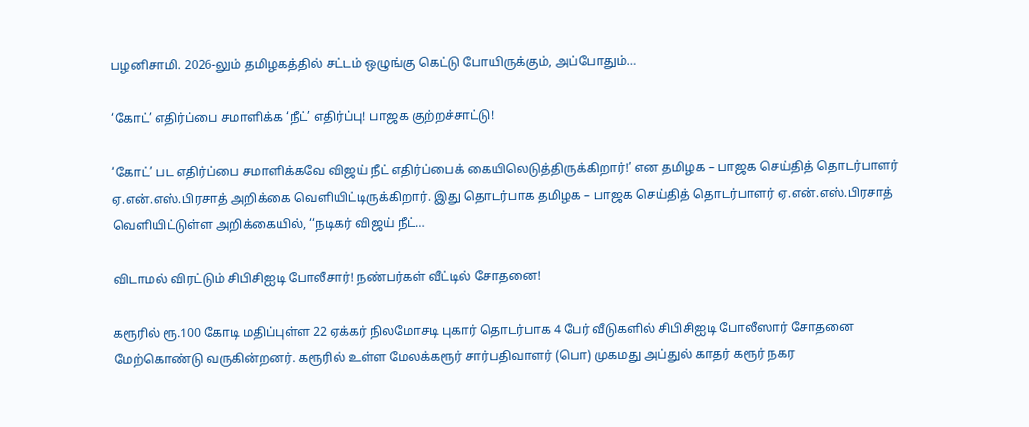பழனிசாமி. 2026-லும் தமிழகத்தில் சட்டம் ஒழுங்கு கெட்டு போயிருக்கும், அப்போதும்…

‘கோட்’ எதிர்ப்பை சமாளிக்க ‘நீட்’ எதிர்ப்பு! பாஜக குற்றச்சாட்டு!

‘கோட்’ பட எதிர்ப்பை சமாளிக்கவே விஜய் நீட் எதிர்ப்பைக் கையிலெடுத்திருக்கிறார்!’ என தமிழக – பாஜக செய்தித் தொடர்பாளர் ஏ.என்.எஸ்.பிரசாத் அறிக்கை வெளியிட்டிருக்கிறார். இது தொடர்பாக தமிழக – பாஜக செய்தித் தொடர்பாளர் ஏ.என்.எஸ்.பிரசாத் வெளியிட்டுள்ள அறிக்கையில், ‘‘நடிகர் விஜய் நீட்…

விடாமல் விரட்டும் சிபிசிஐடி போலீசார்! நண்பர்கள் வீட்டில் சோதனை!

கரூரில் ரூ.100 கோடி மதிப்புள்ள 22 ஏக்கர் நிலமோசடி புகார் தொடர்பாக 4 பேர் வீடுகளில் சிபிசிஐடி போலீஸார் சோதனை மேற்கொண்டு வருகின்றனர். கரூரில் உள்ள மேலக்கரூர் சார்பதிவாளர் (பொ) முகமது அப்துல் காதர் கரூர் நகர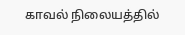காவல் நிலையத்தில்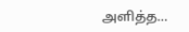அளித்த…